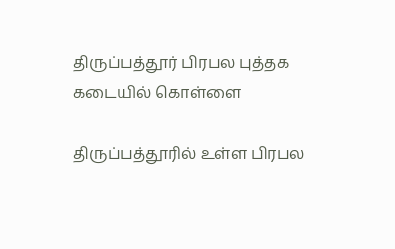திருப்பத்தூர் பிரபல புத்தக கடையில் கொள்ளை

திருப்பத்தூரில் உள்ள பிரபல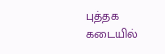புத்தக கடையில்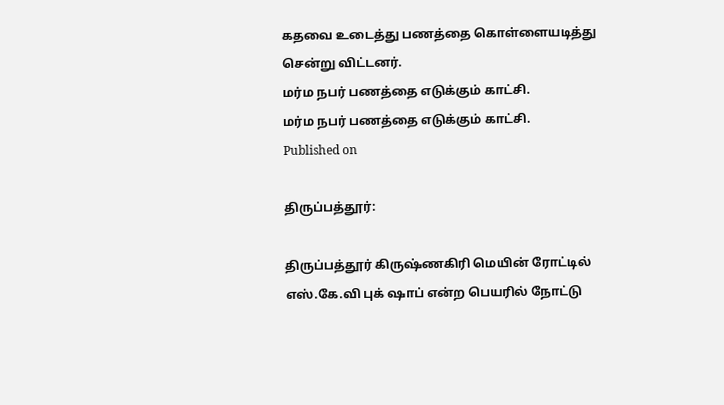கதவை உடைத்து பணத்தை கொள்ளையடித்து சென்று விட்டனர்.
மர்ம நபர் பணத்தை எடுக்கும் காட்சி.
மர்ம நபர் பணத்தை எடுக்கும் காட்சி.
Published on

திருப்பத்தூர்:

திருப்பத்தூர் கிருஷ்ணகிரி மெயின் ரோட்டில் எஸ்.கே.வி புக் ஷாப் என்ற பெயரில் நோட்டு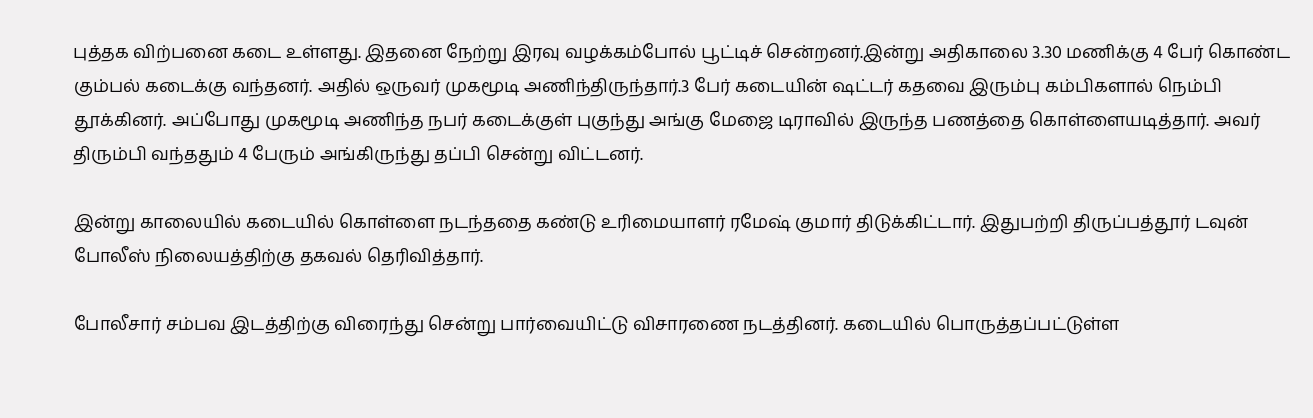புத்தக விற்பனை கடை உள்ளது. இதனை நேற்று இரவு வழக்கம்போல் பூட்டிச் சென்றனர்.இன்று அதிகாலை 3.30 மணிக்கு 4 பேர் கொண்ட கும்பல் கடைக்கு வந்தனர். அதில் ஒருவர் முகமூடி அணிந்திருந்தார்.3 பேர் கடையின் ‌ஷட்டர் கதவை இரும்பு கம்பிகளால் நெம்பி தூக்கினர். அப்போது முகமூடி அணிந்த நபர் கடைக்குள் புகுந்து அங்கு மேஜை டிராவில் இருந்த பணத்தை கொள்ளையடித்தார். அவர் திரும்பி வந்ததும் 4 பேரும் அங்கிருந்து தப்பி சென்று விட்டனர்.

இன்று காலையில் கடையில் கொள்ளை நடந்ததை கண்டு உரிமையாளர் ரமேஷ் குமார் திடுக்கிட்டார். இதுபற்றி திருப்பத்தூர் டவுன் போலீஸ் நிலையத்திற்கு தகவல் தெரிவித்தார்.

போலீசார் சம்பவ இடத்திற்கு விரைந்து சென்று பார்வையிட்டு விசாரணை நடத்தினர். கடையில் பொருத்தப்பட்டுள்ள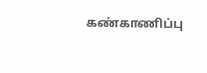கண்காணிப்பு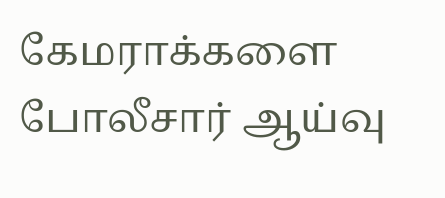கேமராக்களை போலீசார் ஆய்வு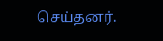செய்தனர்.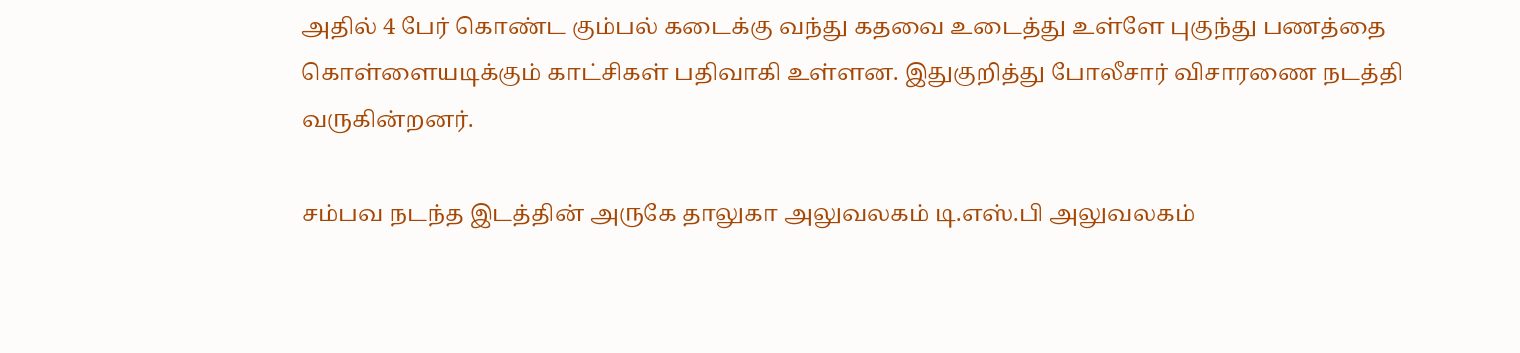அதில் 4 பேர் கொண்ட கும்பல் கடைக்கு வந்து கதவை உடைத்து உள்ளே புகுந்து பணத்தை கொள்ளையடிக்கும் காட்சிகள் பதிவாகி உள்ளன. இதுகுறித்து போலீசார் விசாரணை நடத்தி வருகின்றனர்.

சம்பவ நடந்த இடத்தின் அருகே தாலுகா அலுவலகம் டி.எஸ்.பி அலுவலகம்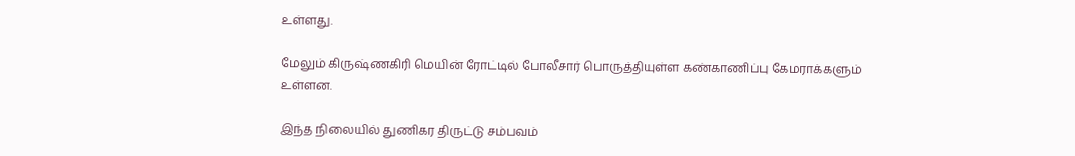உள்ளது.

மேலும் கிருஷ்ணகிரி மெயின் ரோட்டில் போலீசார் பொருத்தியுள்ள கண்காணிப்பு கேமராக்களும் உள்ளன.

இந்த நிலையில் துணிகர திருட்டு சம்பவம்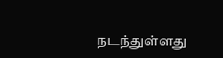நடந்துள்ளது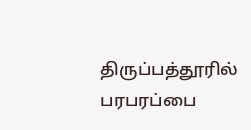திருப்பத்தூரில் பரபரப்பை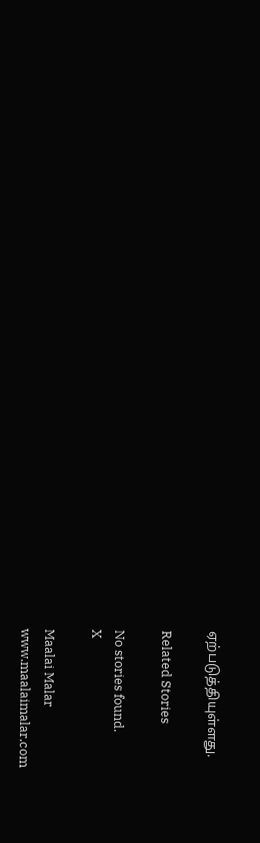ஏற்படுத்தியுள்ளது.

Related Stories

No stories found.
X

Maalai Malar
www.maalaimalar.com